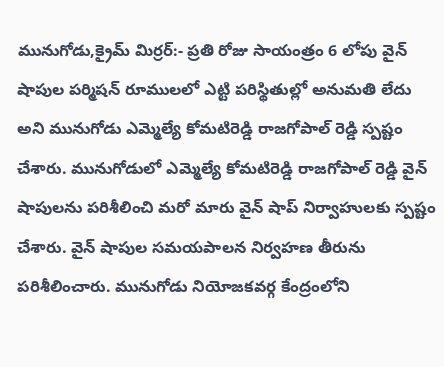మునుగోడు,క్రైమ్ మిర్రర్:- ప్రతి రోజు సాయంత్రం 6 లోపు వైన్ షాపుల పర్మిషన్ రూములలో ఎట్టి పరిస్థితుల్లో అనుమతి లేదు అని మునుగోడు ఎమ్మెల్యే కోమటిరెడ్డి రాజగోపాల్ రెడ్డి స్పష్టం చేశారు. మునుగోడులో ఎమ్మెల్యే కోమటిరెడ్డి రాజగోపాల్ రెడ్డి వైన్ షాపులను పరిశీలించి మరో మారు వైన్ షాప్ నిర్వాహులకు స్పష్టం చేశారు. వైన్ షాపుల సమయపాలన నిర్వహణ తీరును పరిశీలించారు. మునుగోడు నియోజకవర్గ కేంద్రంలోని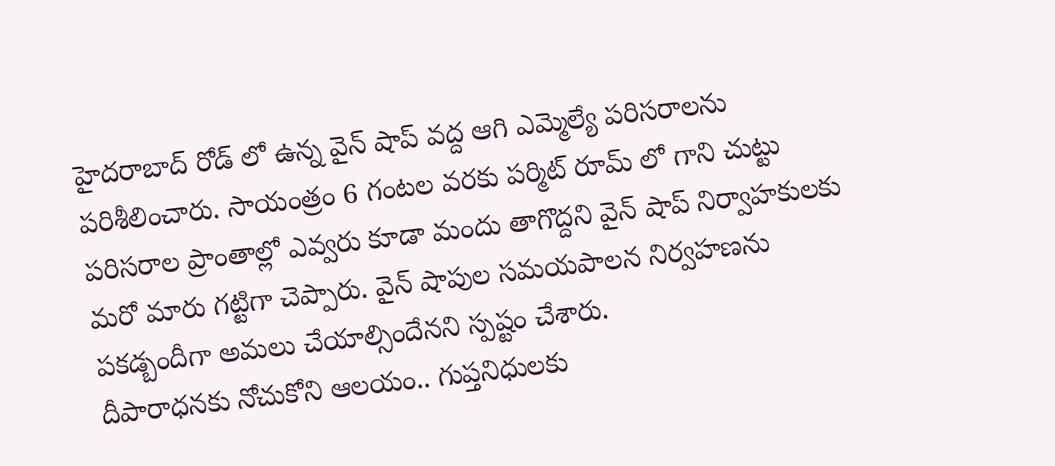హైదరాబాద్ రోడ్ లో ఉన్న వైన్ షాప్ వద్ద ఆగి ఎమ్మెల్యే పరిసరాలను పరిశీలించారు. సాయంత్రం 6 గంటల వరకు పర్మిట్ రూమ్ లో గాని చుట్టు పరిసరాల ప్రాంతాల్లో ఎవ్వరు కూడా మందు తాగొద్దని వైన్ షాప్ నిర్వాహకులకు మరో మారు గట్టిగా చెప్పారు. వైన్ షాపుల సమయపాలన నిర్వహణను పకడ్బందీగా అమలు చేయాల్సిందేనని స్పష్టం చేశారు.
దీపారాధనకు నోచుకోని ఆలయం.. గుప్తనిధులకు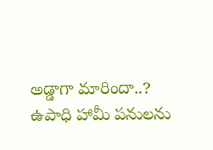అడ్డాగా మారిందా..?
ఉపాధి హామీ పనులను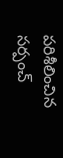పరిశీలించిన సర్పంచ్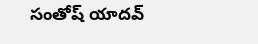సంతోష్ యాదవ్